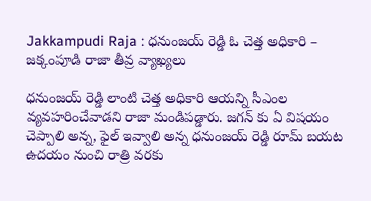Jakkampudi Raja : ధనుంజయ్ రెడ్డి ఓ చెత్త అధికారి – జక్కంపూడి రాజా తీవ్ర వ్యాఖ్యలు

ధనుంజయ్ రెడ్డి లాంటి చెత్త అధికారి ఆయన్ని సీఎంల వ్యవహరించేవాడని రాజా మండిపడ్డారు. జగన్ కు ఏ విషయం చెప్పాలి అన్న, ఫైల్ ఇవ్వాలి అన్న ధనుంజయ్ రెడ్డి రూమ్ బయట ఉదయం నుంచి రాత్రి వరకు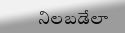నిలబడేలా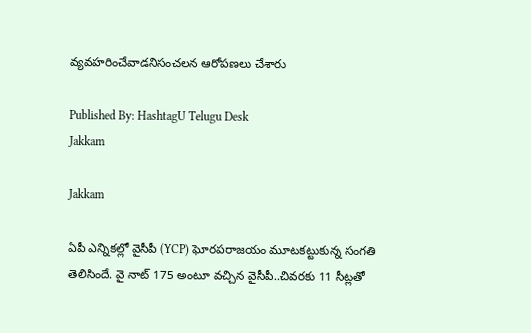వ్యవహరించేవాడనిసంచలన ఆరోపణలు చేశారు

Published By: HashtagU Telugu Desk
Jakkam

Jakkam

ఏపీ ఎన్నికల్లో వైసీపీ (YCP) ఘోరపరాజయం మూటకట్టుకున్న సంగతి తెలిసిందే. వై నాట్ 175 అంటూ వచ్చిన వైసీపీ..చివరకు 11 సీట్లతో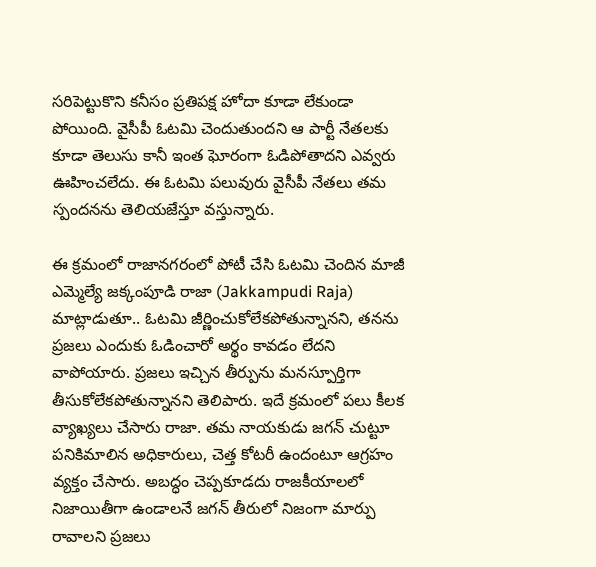సరిపెట్టుకొని కనీసం ప్రతిపక్ష హోదా కూడా లేకుండా పోయింది. వైసీపీ ఓటమి చెందుతుందని ఆ పార్టీ నేతలకు కూడా తెలుసు కానీ ఇంత ఘోరంగా ఓడిపోతాదని ఎవ్వరు ఊహించలేదు. ఈ ఓటమి పలువురు వైసీపీ నేతలు తమ స్పందనను తెలియజేస్తూ వస్తున్నారు.

ఈ క్రమంలో రాజానగరంలో పోటీ చేసి ఓటమి చెందిన మాజీ ఎమ్మెల్యే జక్కంపూడి రాజా (Jakkampudi Raja) మాట్లాడుతూ.. ఓటమి జీర్ణించుకోలేకపోతున్నానని, తనను ప్రజలు ఎందుకు ఓడించారో అర్థం కావడం లేదని వాపోయారు. ప్రజలు ఇచ్చిన తీర్పును మనస్పూర్తిగా తీసుకోలేకపోతున్నానని తెలిపారు. ఇదే క్రమంలో పలు కీలక వ్యాఖ్యలు చేసారు రాజా. తమ నాయకుడు జగన్ చుట్టూ పనికిమాలిన అధికారులు, చెత్త కోటరీ ఉందంటూ ఆగ్రహం వ్యక్తం చేసారు. అబద్ధం చెప్పకూడదు రాజకీయాలలో నిజాయితీగా ఉండాలనే జగన్ తీరులో నిజంగా మార్పు రావాలని ప్రజలు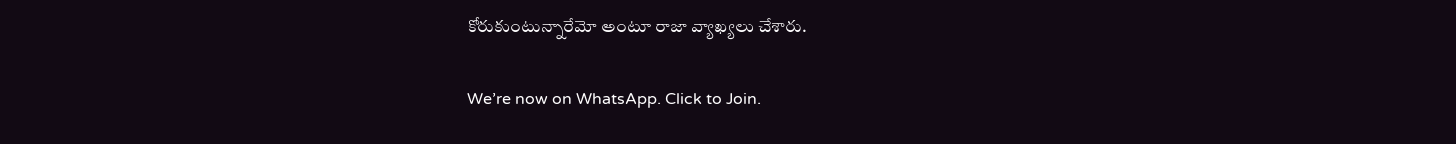కోరుకుంటున్నారేమో అంటూ రాజా వ్యాఖ్యలు చేశారు.

We’re now on WhatsApp. Click to Join.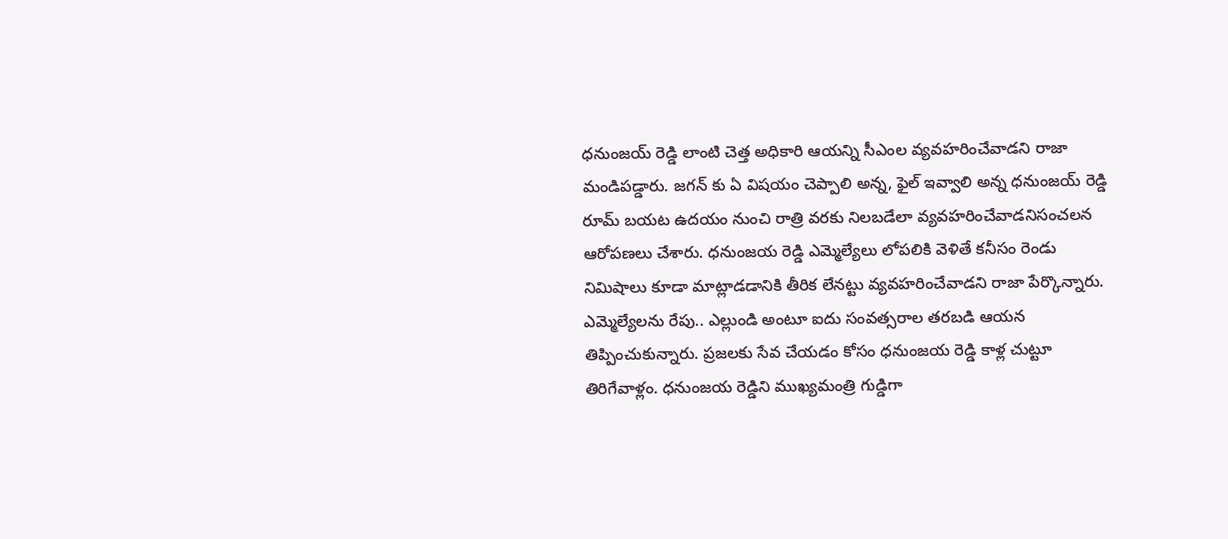ధనుంజయ్ రెడ్డి లాంటి చెత్త అధికారి ఆయన్ని సీఎంల వ్యవహరించేవాడని రాజా మండిపడ్డారు. జగన్ కు ఏ విషయం చెప్పాలి అన్న, ఫైల్ ఇవ్వాలి అన్న ధనుంజయ్ రెడ్డి రూమ్ బయట ఉదయం నుంచి రాత్రి వరకు నిలబడేలా వ్యవహరించేవాడనిసంచలన ఆరోపణలు చేశారు. ధనుంజయ రెడ్డి ఎమ్మెల్యేలు లోపలికి వెళితే కనీసం రెండు నిమిషాలు కూడా మాట్లాడడానికి తీరిక లేనట్టు వ్యవహరించేవాడని రాజా పేర్కొన్నారు. ఎమ్మెల్యేలను రేపు.. ఎల్లుండి అంటూ ఐదు సంవత్సరాల తరబడి ఆయన తిప్పించుకున్నారు. ప్రజలకు సేవ చేయడం కోసం ధనుంజయ రెడ్డి కాళ్ల చుట్టూ తిరిగేవాళ్లం. ధనుంజయ రెడ్డిని ముఖ్యమంత్రి గుడ్డిగా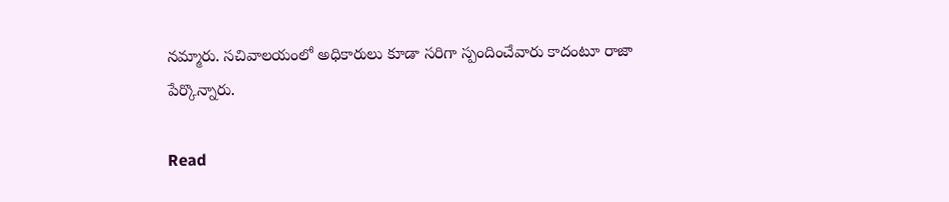నమ్మారు. సచివాలయంలో అధికారులు కూడా సరిగా స్పందించేవారు కాదంటూ రాజా పేర్కొన్నారు.

Read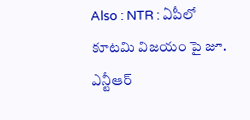Also : NTR : ఏపీలో కూటమి విజయం పై జూ. ఎన్టీఆర్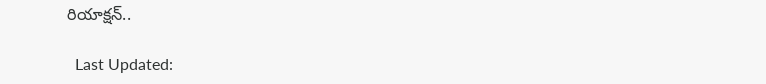రియాక్షన్..

  Last Updated: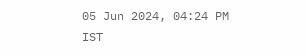05 Jun 2024, 04:24 PM IST